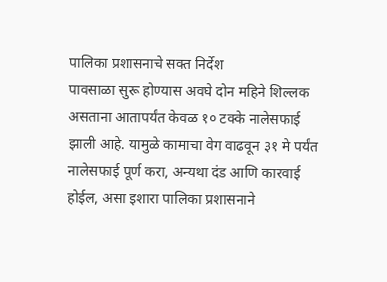पालिका प्रशासनाचे सक्त निर्देश
पावसाळा सुरू होण्यास अवघे दोन महिने शिल्लक असताना आतापर्यंत केवळ १० टक्के नालेसफाई झाली आहे. यामुळे कामाचा वेग वाढवून ३१ मे पर्यंत नालेसफाई पूर्ण करा, अन्यथा दंड आणि कारवाई होईल, असा इशारा पालिका प्रशासनाने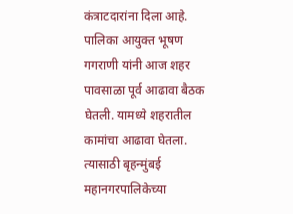कंत्राटदारांना दिला आहे.
पालिका आयुक्त भूषण गगराणी यांनी आज शहर पावसाळा पूर्व आढावा बैठक घेतली. यामध्ये शहरातील कामांचा आढावा घेतला. त्यासाठी बृहन्मुंबई महानगरपालिकेच्या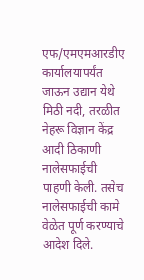एफ/एमएमआरडीए कार्यालयापर्यंत जाऊन उद्यान येथे मिठी नदी, तरळीत नेहरू विज्ञान केंद्र आदी ठिकाणी नालेसफाईची पाहणी केली. तसेच नालेसफाईची कामे वेळेत पूर्ण करण्याचे आदेश दिले.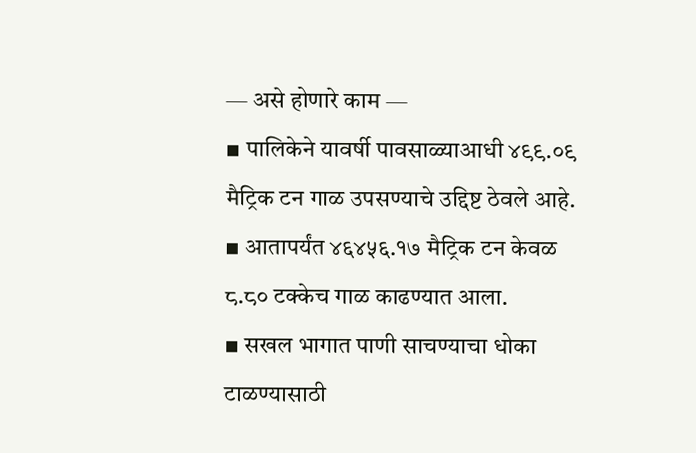— असे होणारे काम —
▪ पालिकेने यावर्षी पावसाळ्याआधी ४९९.०९ मैट्रिक टन गाळ उपसण्याचे उद्दिष्ट ठेवले आहे.
▪ आतापर्यंत ४६४५६.१७ मैट्रिक टन केवळ ८.८० टक्केच गाळ काढण्यात आला.
▪ सखल भागात पाणी साचण्याचा धोका टाळण्यासाठी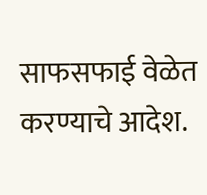साफसफाई वेळेत करण्याचे आदेश.